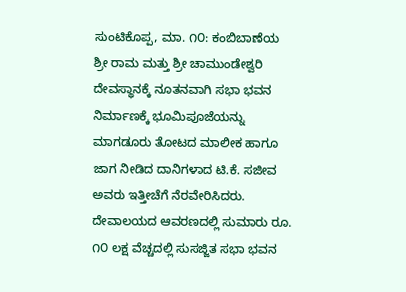ಸುಂಟಿಕೊಪ್ಪ, ಮಾ. ೧೦: ಕಂಬಿಬಾಣೆಯ ಶ್ರೀ ರಾಮ ಮತ್ತು ಶ್ರೀ ಚಾಮುಂಡೇಶ್ವರಿ ದೇವಸ್ಥಾನಕ್ಕೆ ನೂತನವಾಗಿ ಸಭಾ ಭವನ ನಿರ್ಮಾಣಕ್ಕೆ ಭೂಮಿಪೂಜೆಯನ್ನು ಮಾಗಡೂರು ತೋಟದ ಮಾಲೀಕ ಹಾಗೂ ಜಾಗ ನೀಡಿದ ದಾನಿಗಳಾದ ಟಿ.ಕೆ. ಸಜೀವ ಅವರು ಇತ್ತೀಚೆಗೆ ನೆರವೇರಿಸಿದರು.
ದೇವಾಲಯದ ಆವರಣದಲ್ಲಿ ಸುಮಾರು ರೂ. ೧೦ ಲಕ್ಷ ವೆಚ್ಚದಲ್ಲಿ ಸುಸಜ್ಜಿತ ಸಭಾ ಭವನ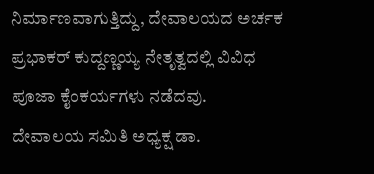ನಿರ್ಮಾಣವಾಗುತ್ತಿದ್ದು, ದೇವಾಲಯದ ಅರ್ಚಕ ಪ್ರಭಾಕರ್ ಕುದ್ದಣ್ಣಯ್ಯ ನೇತೃತ್ವದಲ್ಲಿ ವಿವಿಧ ಪೂಜಾ ಕೈಂಕರ್ಯಗಳು ನಡೆದವು.
ದೇವಾಲಯ ಸಮಿತಿ ಅಧ್ಯಕ್ಷ ಡಾ.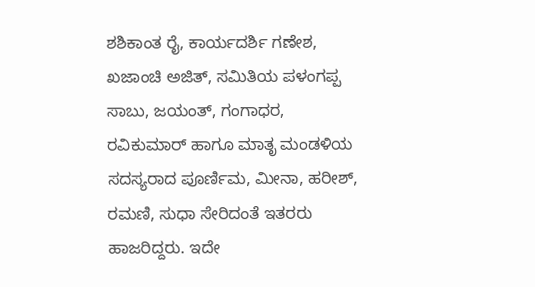ಶಶಿಕಾಂತ ರೈ, ಕಾರ್ಯದರ್ಶಿ ಗಣೇಶ, ಖಜಾಂಚಿ ಅಜಿತ್, ಸಮಿತಿಯ ಪಳಂಗಪ್ಪ ಸಾಬು, ಜಯಂತ್, ಗಂಗಾಧರ, ರವಿಕುಮಾರ್ ಹಾಗೂ ಮಾತೃ ಮಂಡಳಿಯ ಸದಸ್ಯರಾದ ಪೂರ್ಣಿಮ, ಮೀನಾ, ಹರೀಶ್, ರಮಣಿ, ಸುಧಾ ಸೇರಿದಂತೆ ಇತರರು ಹಾಜರಿದ್ದರು. ಇದೇ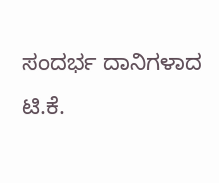ಸಂದರ್ಭ ದಾನಿಗಳಾದ ಟಿ.ಕೆ.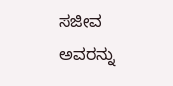ಸಜೀವ ಅವರನ್ನು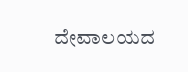ದೇವಾಲಯದ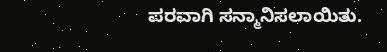ಪರವಾಗಿ ಸನ್ಮಾನಿಸಲಾಯಿತು.